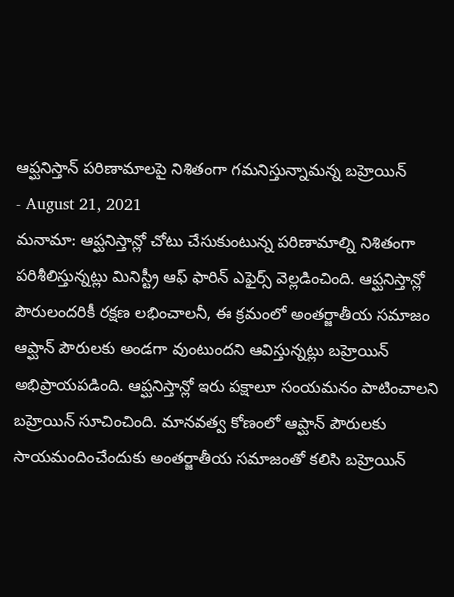ఆప్ఘనిస్తాన్ పరిణామాలపై నిశితంగా గమనిస్తున్నామన్న బహ్రెయిన్
- August 21, 2021
మనామా: ఆప్ఘనిస్తాన్లో చోటు చేసుకుంటున్న పరిణామాల్ని నిశితంగా పరిశీలిస్తున్నట్లు మినిస్ట్రీ ఆఫ్ ఫారిన్ ఎఫైర్స్ వెల్లడించింది. ఆప్ఘనిస్తాన్లో పౌరులందరికీ రక్షణ లభించాలనీ, ఈ క్రమంలో అంతర్జాతీయ సమాజం ఆప్ఘాన్ పౌరులకు అండగా వుంటుందని ఆవిస్తున్నట్లు బహ్రెయిన్ అభిప్రాయపడింది. ఆప్ఘనిస్తాన్లో ఇరు పక్షాలూ సంయమనం పాటించాలని బహ్రెయిన్ సూచించింది. మానవత్వ కోణంలో ఆప్ఘాన్ పౌరులకు సాయమందించేందుకు అంతర్జాతీయ సమాజంతో కలిసి బహ్రెయిన్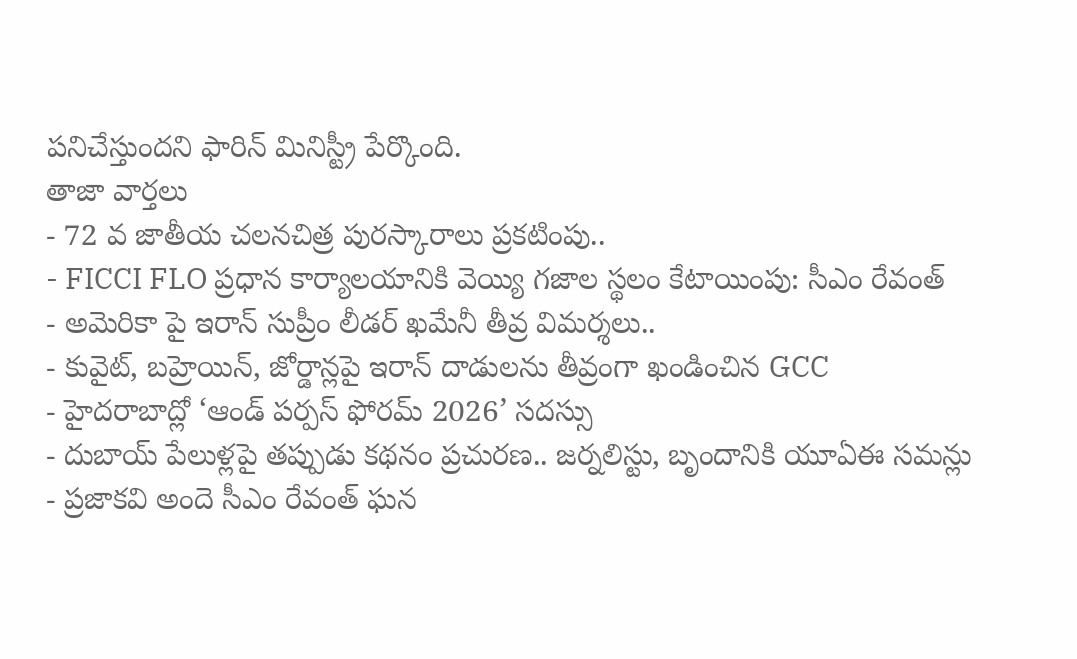పనిచేస్తుందని ఫారిన్ మినిస్ట్రీ పేర్కొంది.
తాజా వార్తలు
- 72 వ జాతీయ చలనచిత్ర పురస్కారాలు ప్రకటింపు..
- FICCI FLO ప్రధాన కార్యాలయానికి వెయ్యి గజాల స్థలం కేటాయింపు: సీఎం రేవంత్
- అమెరికా పై ఇరాన్ సుప్రీం లీడర్ ఖమేనీ తీవ్ర విమర్శలు..
- కువైట్, బహ్రెయిన్, జోర్డాన్లపై ఇరాన్ దాడులను తీవ్రంగా ఖండించిన GCC
- హైదరాబాద్లో ‘ఆండ్ పర్పస్ ఫోరమ్ 2026’ సదస్సు
- దుబాయ్ పేలుళ్లపై తప్పుడు కథనం ప్రచురణ.. జర్నలిస్టు, బృందానికి యూఏఈ సమన్లు
- ప్రజాకవి అందె సీఎం రేవంత్ ఘన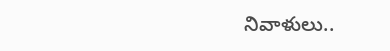నివాళులు..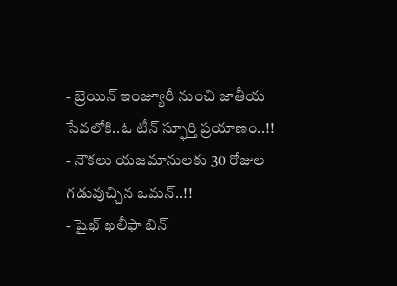- బ్రెయిన్ ఇంజ్యూరీ నుంచి జాతీయ సేవలోకి..ఓ టీన్ స్ఫూర్తి ప్రయాణం..!!
- నౌకలు యజమానులకు 30 రోజుల గడువుచ్చిన ఒమన్..!!
- షైఖ్ ఖలీఫా బిన్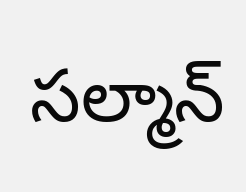సల్మాన్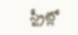స్ట్రీట్లో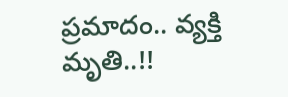ప్రమాదం.. వ్యక్తి మృతి..!!